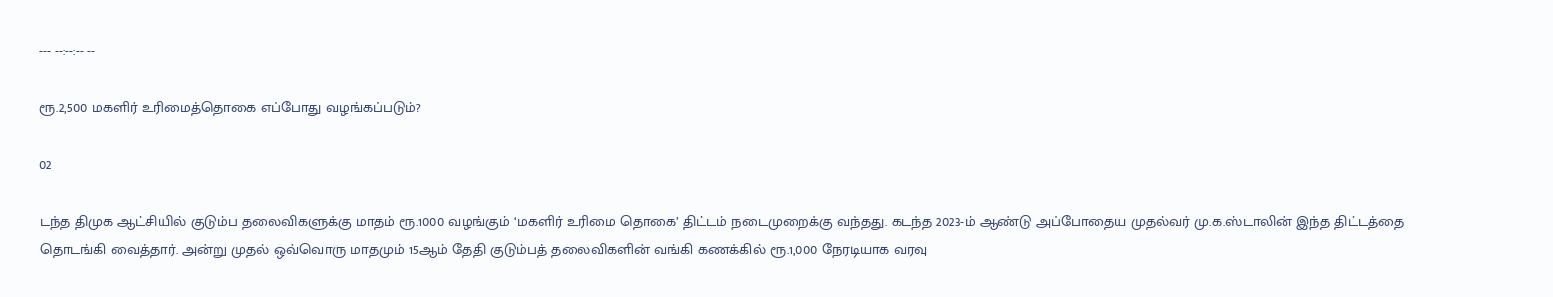--- --:--:-- --

ரூ.2,500 மகளிர் உரிமைத்தொகை எப்போது வழங்கப்படும்?

02

டந்த திமுக ஆட்சியில் குடும்ப தலைவிகளுக்கு மாதம் ரூ.1000 வழங்கும் ‘மகளிர் உரிமை தொகை’ திட்டம் நடைமுறைக்கு வந்தது. கடந்த 2023-ம் ஆண்டு அப்போதைய முதல்வர் மு.க.ஸ்டாலின் இந்த திட்டத்தை தொடங்கி வைத்தார். அன்று முதல் ஒவ்வொரு மாதமும் 15ஆம் தேதி குடும்பத் தலைவிகளின் வங்கி கணக்கில் ரூ.1,000 நேரடியாக வரவு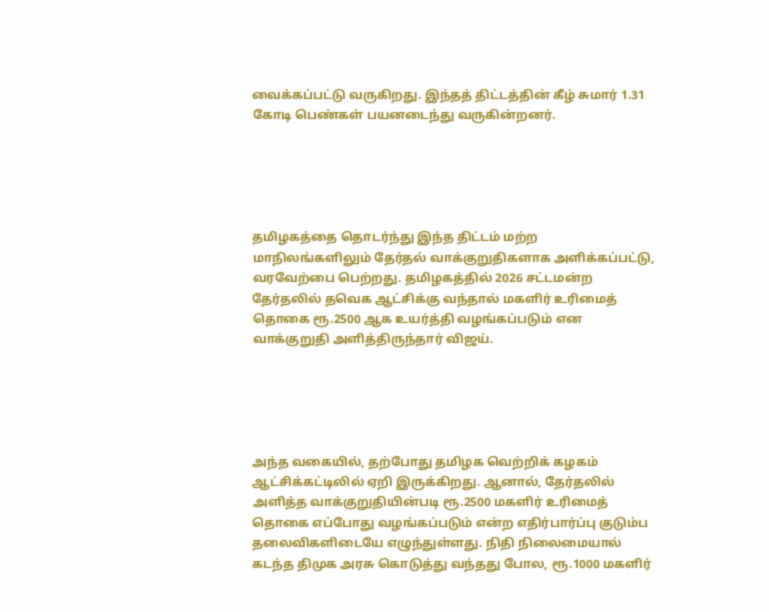வைக்கப்பட்டு வருகிறது. இந்தத் திட்டத்தின் கீழ் சுமார் 1.31 கோடி பெண்கள் பயனடைந்து வருகின்றனர்.





தமிழகத்தை தொடர்ந்து இந்த திட்டம் மற்ற மாநிலங்களிலும் தேர்தல் வாக்குறுதிகளாக அளிக்கப்பட்டு, வரவேற்பை பெற்றது. தமிழகத்தில் 2026 சட்டமன்ற தேர்தலில் தவெக ஆட்சிக்கு வந்தால் மகளிர் உரிமைத் தொகை ரூ.2500 ஆக உயர்த்தி வழங்கப்படும் என வாக்குறுதி அளித்திருந்தார் விஜய்.





அந்த வகையில், தற்போது தமிழக வெற்றிக் கழகம் ஆட்சிக்கட்டிலில் ஏறி இருக்கிறது. ஆனால், தேர்தலில் அளித்த வாக்குறுதியின்படி ரூ.2500 மகளிர் உரிமைத் தொகை எப்போது வழங்கப்படும் என்ற எதிர்பார்ப்பு குடும்ப தலைவிகளிடையே எழுந்துள்ளது. நிதி நிலைமையால் கடந்த திமுக அரசு கொடுத்து வந்தது போல, ரூ.1000 மகளிர்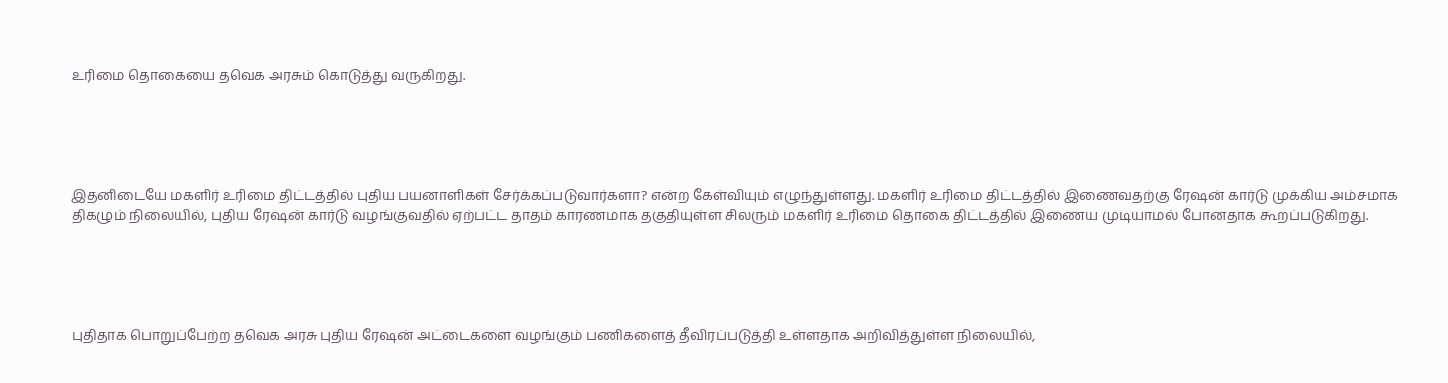உரிமை தொகையை தவெக அரசும் கொடுத்து வருகிறது.





இதனிடையே மகளிர் உரிமை திட்டத்தில் புதிய பயனாளிகள் சேர்க்கப்படுவார்களா? என்ற கேள்வியும் எழுந்துள்ளது. மகளிர் உரிமை திட்டத்தில் இணைவதற்கு ரேஷன் கார்டு முக்கிய அம்சமாக திகழும் நிலையில், புதிய ரேஷன் கார்டு வழங்குவதில் ஏற்பட்ட தாதம் காரணமாக தகுதியுள்ள சிலரும் மகளிர் உரிமை தொகை திட்டத்தில் இணைய முடியாமல் போனதாக கூறப்படுகிறது.





புதிதாக பொறுப்பேற்ற தவெக அரசு புதிய ரேஷன் அட்டைகளை வழங்கும் பணிகளைத் தீவிரப்படுத்தி உள்ளதாக அறிவித்துள்ள நிலையில்,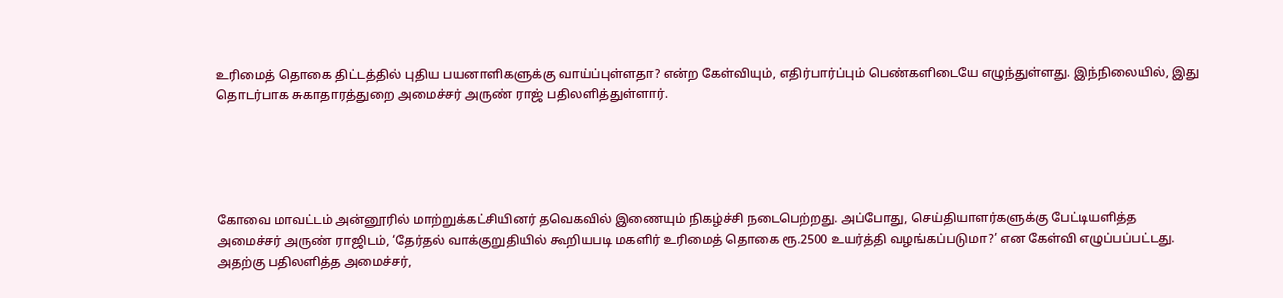உரிமைத் தொகை திட்டத்தில் புதிய பயனாளிகளுக்கு வாய்ப்புள்ளதா? என்ற கேள்வியும், எதிர்பார்ப்பும் பெண்களிடையே எழுந்துள்ளது. இந்நிலையில், இது தொடர்பாக சுகாதாரத்துறை அமைச்சர் அருண் ராஜ் பதிலளித்துள்ளார்.





கோவை மாவட்டம் அன்னூரில் மாற்றுக்கட்சியினர் தவெகவில் இணையும் நிகழ்ச்சி நடைபெற்றது. அப்போது, செய்தியாளர்களுக்கு பேட்டியளித்த அமைச்சர் அருண் ராஜிடம், ‘தேர்தல் வாக்குறுதியில் கூறியபடி மகளிர் உரிமைத் தொகை ரூ.2500 உயர்த்தி வழங்கப்படுமா?’ என கேள்வி எழுப்பப்பட்டது. அதற்கு பதிலளித்த அமைச்சர்,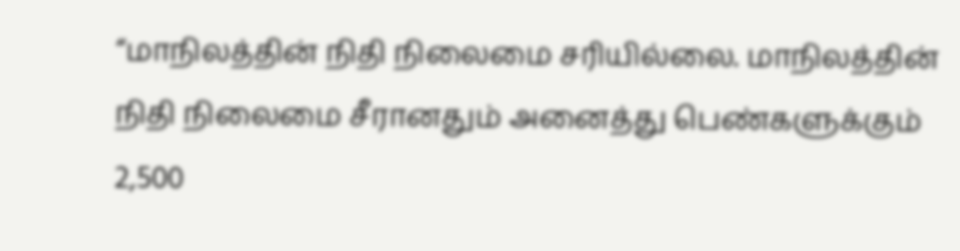“மாநிலத்தின் நிதி நிலைமை சரியில்லை. மாநிலத்தின் நிதி நிலைமை சீரானதும் அனைத்து பெண்களுக்கும் 2,500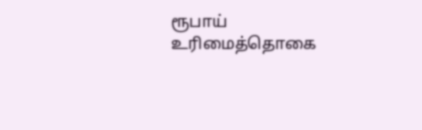ரூபாய் உரிமைத்தொகை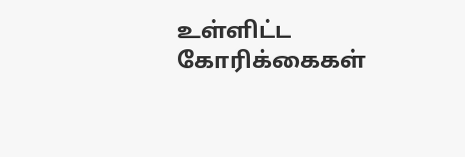உள்ளிட்ட கோரிக்கைகள்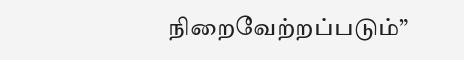நிறைவேற்றப்படும்”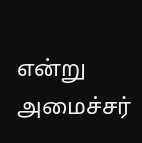என்று அமைச்சர்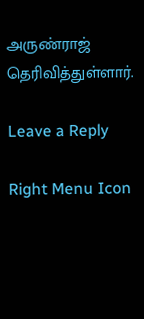அருண்ராஜ் தெரிவித்துள்ளார்.

Leave a Reply

Right Menu Icon